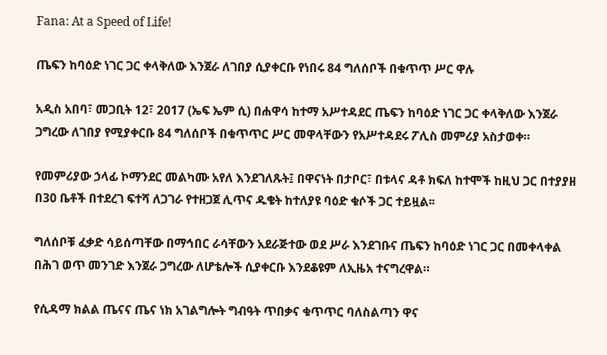Fana: At a Speed of Life!

ጤፍን ከባዕድ ነገር ጋር ቀላቅለው እንጀራ ለገበያ ሲያቀርቡ የነበሩ 84 ግለሰቦች በቁጥጥ ሥር ዋሉ

አዲስ አበባ፣ መጋቢት 12፣ 2017 (ኤፍ ኤም ሲ) በሐዋሳ ከተማ አሥተዳደር ጤፍን ከባዕድ ነገር ጋር ቀላቅለው እንጀራ ጋግረው ለገበያ የሚያቀርቡ 84 ግለሰቦች በቁጥጥር ሥር መዋላቸውን የአሥተዳደሩ ፖሊስ መምሪያ አስታወቀ።

የመምሪያው ኃላፊ ኮማንደር መልካሙ አየለ እንደገለጹት፤ በዋናነት በታቦር፣ በቱላና ዳቶ ክፍለ ከተሞች ከዚህ ጋር በተያያዘ በ30 ቤቶች በተደረገ ፍተሻ ለጋገራ የተዘጋጀ ሊጥና ዱቄት ከተለያዩ ባዕድ ቁሶች ጋር ተይዟል፡፡

ግለሰቦቹ ፈቃድ ሳይሰጣቸው በማኅበር ራሳቸውን አደራጅተው ወደ ሥራ እንደገቡና ጤፍን ከባዕድ ነገር ጋር በመቀላቀል በሕገ ወጥ መንገድ እንጀራ ጋግረው ለሆቴሎች ሲያቀርቡ እንደቆዩም ለኢዜአ ተናግረዋል።

የሲዳማ ክልል ጤናና ጤና ነክ አገልግሎት ግብዓት ጥበቃና ቁጥጥር ባለስልጣን ዋና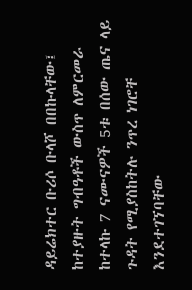ዳይሬክተር ቡሪሶ ቡላሾ በበኩላቸው፤ ከተያዙት ግብዓቶች ውስጥ ለምርመራ ከተላኩ 7 ናሙናዎች 5ቱ በሰው ጤና ላይ ጉዳት የሚያስከትሉ ንጥረ ነገሮቸ እንደተገኘባቸው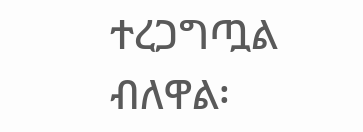ተረጋግጧል ብለዋል፡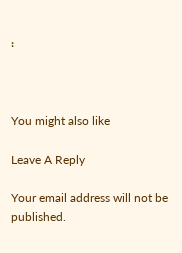፡



You might also like

Leave A Reply

Your email address will not be published.